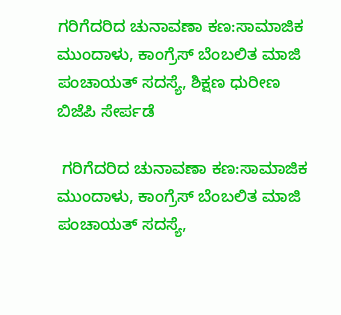ಗರಿಗೆದರಿದ ಚುನಾವಣಾ ಕಣ:ಸಾಮಾಜಿಕ ಮುಂದಾಳು, ಕಾಂಗ್ರೆಸ್ ಬೆಂಬಲಿತ ಮಾಜಿ ಪಂಚಾಯತ್ ಸದಸ್ಯೆ, ಶಿಕ್ಷಣ ಧುರೀಣ ಬಿಜೆಪಿ ಸೇರ್ಪಡೆ

 ಗರಿಗೆದರಿದ ಚುನಾವಣಾ ಕಣ:ಸಾಮಾಜಿಕ ಮುಂದಾಳು, ಕಾಂಗ್ರೆಸ್ ಬೆಂಬಲಿತ ಮಾಜಿ ಪಂಚಾಯತ್ ಸದಸ್ಯೆ,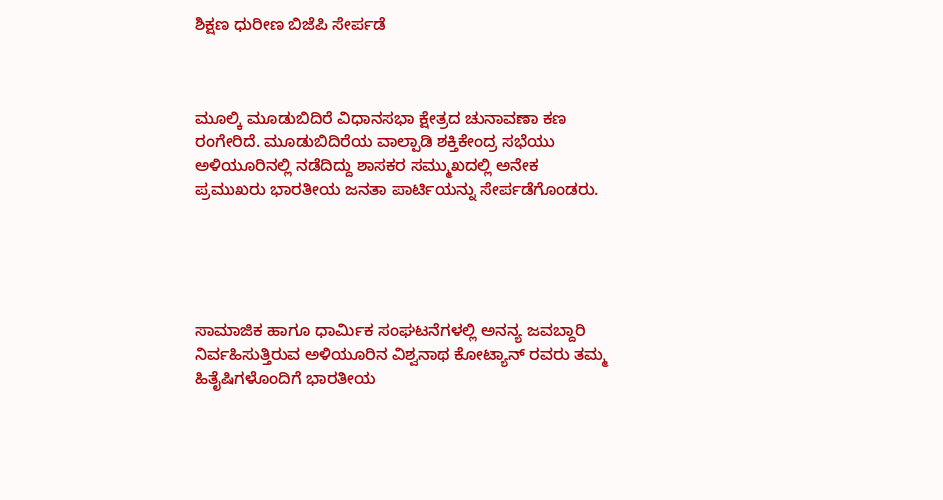ಶಿಕ್ಷಣ ಧುರೀಣ ಬಿಜೆಪಿ ಸೇರ್ಪಡೆ



ಮೂಲ್ಕಿ ಮೂಡುಬಿದಿರೆ ವಿಧಾನಸಭಾ ಕ್ಷೇತ್ರದ ಚುನಾವಣಾ ಕಣ ರಂಗೇರಿದೆ. ಮೂಡುಬಿದಿರೆಯ ವಾಲ್ಪಾಡಿ ಶಕ್ತಿಕೇಂದ್ರ ಸಭೆಯು ಅಳಿಯೂರಿನಲ್ಲಿ ನಡೆದಿದ್ದು ಶಾಸಕರ ಸಮ್ಮುಖದಲ್ಲಿ ಅನೇಕ ಪ್ರಮುಖರು ಭಾರತೀಯ ಜನತಾ ಪಾರ್ಟಿಯನ್ನು ಸೇರ್ಪಡೆಗೊಂಡರು.





ಸಾಮಾಜಿಕ ಹಾಗೂ ಧಾರ್ಮಿಕ ಸಂಘಟನೆಗಳಲ್ಲಿ ಅನನ್ಯ ಜವಬ್ದಾರಿ ನಿರ್ವಹಿಸುತ್ತಿರುವ ಅಳಿಯೂರಿನ ವಿಶ್ವನಾಥ ಕೋಟ್ಯಾನ್ ರವರು ತಮ್ಮ ಹಿತೈಷಿಗಳೊಂದಿಗೆ ಭಾರತೀಯ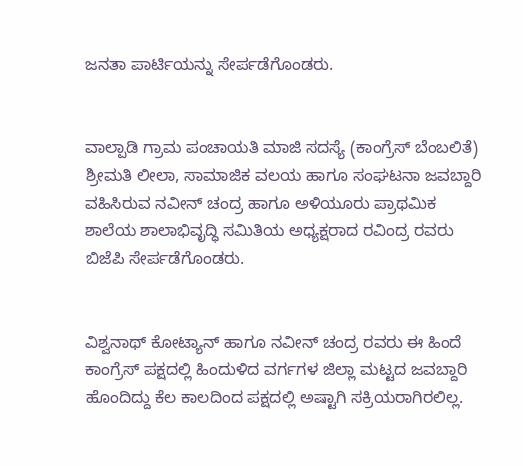ಜನತಾ ಪಾರ್ಟಿಯನ್ನು ಸೇರ್ಪಡೆಗೊಂಡರು.


ವಾಲ್ಪಾಡಿ ಗ್ರಾಮ ಪಂಚಾಯತಿ ಮಾಜಿ ಸದಸ್ಯೆ (ಕಾಂಗ್ರೆಸ್ ಬೆಂಬಲಿತೆ) ಶ್ರೀಮತಿ ಲೀಲಾ, ಸಾಮಾಜಿಕ ವಲಯ ಹಾಗೂ ಸಂಘಟನಾ ಜವಬ್ದಾರಿ ವಹಿಸಿರುವ ನವೀನ್ ಚಂದ್ರ ಹಾಗೂ ಅಳಿಯೂರು ಪ್ರಾಥಮಿಕ ಶಾಲೆಯ ಶಾಲಾಭಿವೃದ್ಧಿ ಸಮಿತಿಯ ಅಧ್ಯಕ್ಷರಾದ ರವಿಂದ್ರ ರವರು ಬಿಜೆಪಿ ಸೇರ್ಪಡೆಗೊಂಡರು.


ವಿಶ್ವನಾಥ್ ಕೋಟ್ಯಾನ್ ಹಾಗೂ ನವೀನ್ ಚಂದ್ರ ರವರು ಈ ಹಿಂದೆ ಕಾಂಗ್ರೆಸ್ ಪಕ್ಷದಲ್ಲಿ ಹಿಂದುಳಿದ ವರ್ಗಗಳ ಜಿಲ್ಲಾ ಮಟ್ಟದ ಜವಬ್ದಾರಿ ಹೊಂದಿದ್ದು ಕೆಲ ಕಾಲದಿಂದ ಪಕ್ಷದಲ್ಲಿ ಅಷ್ಟಾಗಿ ಸಕ್ರಿಯರಾಗಿರಲಿಲ್ಲ.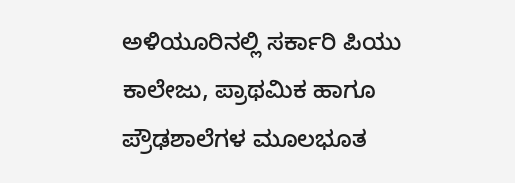ಅಳಿಯೂರಿನಲ್ಲಿ ಸರ್ಕಾರಿ ಪಿಯು ಕಾಲೇಜು, ಪ್ರಾಥಮಿಕ ಹಾಗೂ ಪ್ರೌಢಶಾಲೆಗಳ ಮೂಲಭೂತ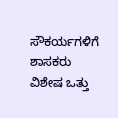ಸೌಕರ್ಯಗಳಿಗೆ ಶಾಸಕರು ವಿಶೇಷ ಒತ್ತು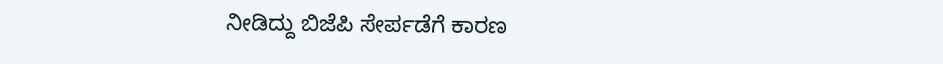ನೀಡಿದ್ದು ಬಿಜೆಪಿ ಸೇರ್ಪಡೆಗೆ ಕಾರಣ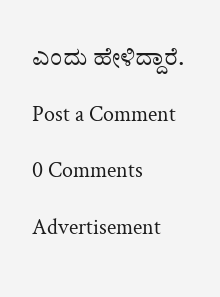ಎಂದು ಹೇಳಿದ್ದಾರೆ.

Post a Comment

0 Comments

Advertisement